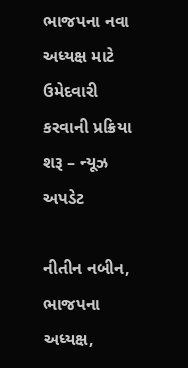ભાજપના નવા અધ્યક્ષ માટે ઉમેદવારી કરવાની પ્રક્રિયા શરૂ – ન્યૂઝ અપડેટ

નીતીન નબીન, ભાજપના અધ્યક્ષ,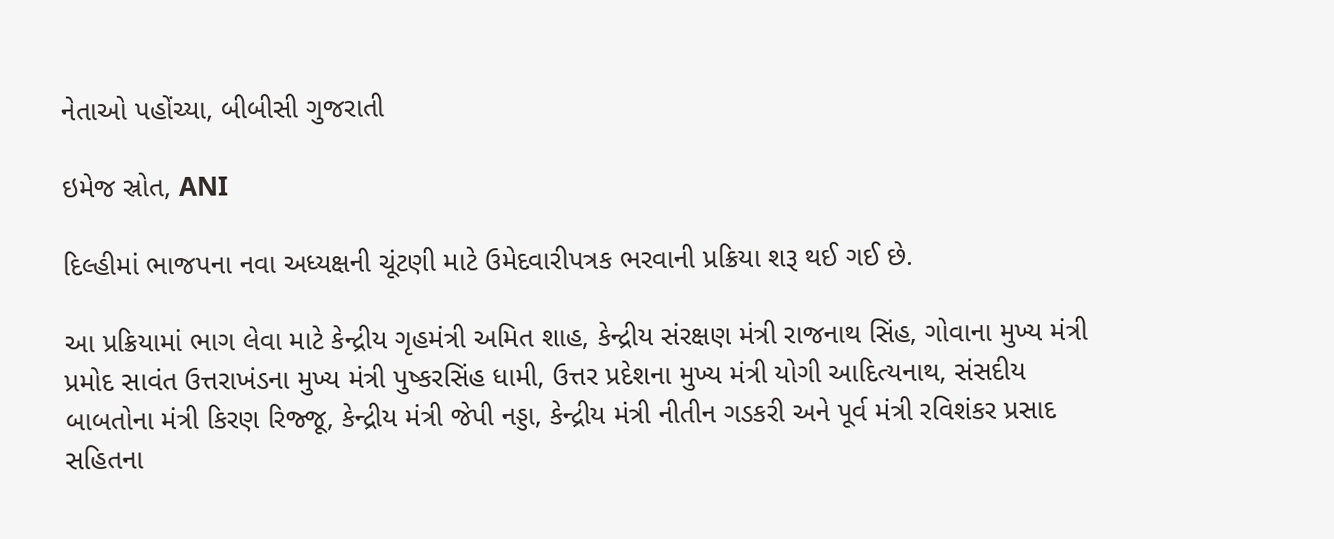નેતાઓ પહોંચ્યા, બીબીસી ગુજરાતી

ઇમેજ સ્રોત, ANI

દિલ્હીમાં ભાજપના નવા અધ્યક્ષની ચૂંટણી માટે ઉમેદવારીપત્રક ભરવાની પ્રક્રિયા શરૂ થઈ ગઈ છે.

આ પ્રક્રિયામાં ભાગ લેવા માટે કેન્દ્રીય ગૃહમંત્રી અમિત શાહ, કેન્દ્રીય સંરક્ષણ મંત્રી રાજનાથ સિંહ, ગોવાના મુખ્ય મંત્રી પ્રમોદ સાવંત ઉત્તરાખંડના મુખ્ય મંત્રી પુષ્કરસિંહ ધામી, ઉત્તર પ્રદેશના મુખ્ય મંત્રી યોગી આદિત્યનાથ, સંસદીય બાબતોના મંત્રી કિરણ રિજ્જૂ, કેન્દ્રીય મંત્રી જેપી નડ્ડા, કેન્દ્રીય મંત્રી નીતીન ગડકરી અને પૂર્વ મંત્રી રવિશંકર પ્રસાદ સહિતના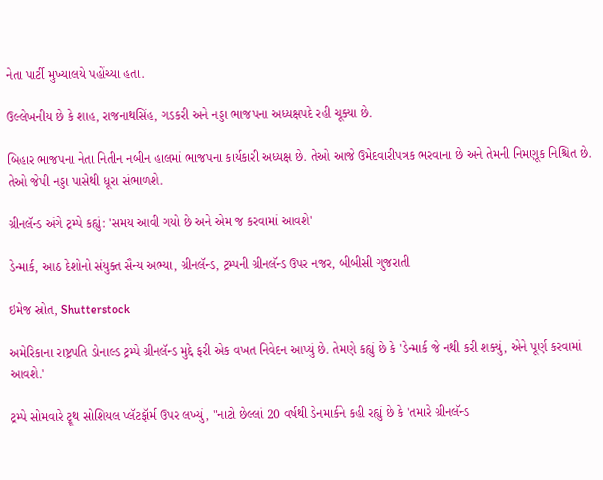નેતા પાર્ટી મુખ્યાલયે પહોંચ્યા હતા.

ઉલ્લેખનીય છે કે શાહ, રાજનાથસિંહ, ગડકરી અને નડ્ડા ભાજપના અધ્યક્ષપદે રહી ચૂક્યા છે.

બિહાર ભાજપના નેતા નિતીન નબીન હાલમાં ભાજપના કાર્યકારી અધ્યક્ષ છે. તેઓ આજે ઉમેદવારીપત્રક ભરવાના છે અને તેમની નિમણૂક નિશ્ચિત છે. તેઓ જેપી નડ્ડા પાસેથી ધૂરા સંભાળશે.

ગ્રીનલૅન્ડ અંગે ટ્રમ્પે કહ્યું: 'સમય આવી ગયો છે અને એમ જ કરવામાં આવશે'

ડેન્માર્ક, આઠ દેશોનો સંયુક્ત સૈન્ય અભ્યા, ગ્રીનલૅન્ડ, ટ્રમ્પની ગ્રીનલૅન્ડ ઉપર નજર, બીબીસી ગુજરાતી

ઇમેજ સ્રોત, Shutterstock

અમેરિકાના રાષ્ટ્રપતિ ડોનાલ્ડ ટ્રમ્પે ગ્રીનલૅન્ડ મુદ્દે ફરી એક વખત નિવેદન આપ્યું છે. તેમણે કહ્યું છે કે 'ડેન્માર્ક જે નથી કરી શક્યું, એને પૂર્ણ કરવામાં આવશે.'

ટ્રમ્પે સોમવારે ટ્રૂથ સોશિયલ પ્લૅટફૉર્મ ઉપર લખ્યું, "નાટો છેલ્લાં 20 વર્ષથી ડેનમાર્કને કહી રહ્યું છે કે 'તમારે ગ્રીનલૅન્ડ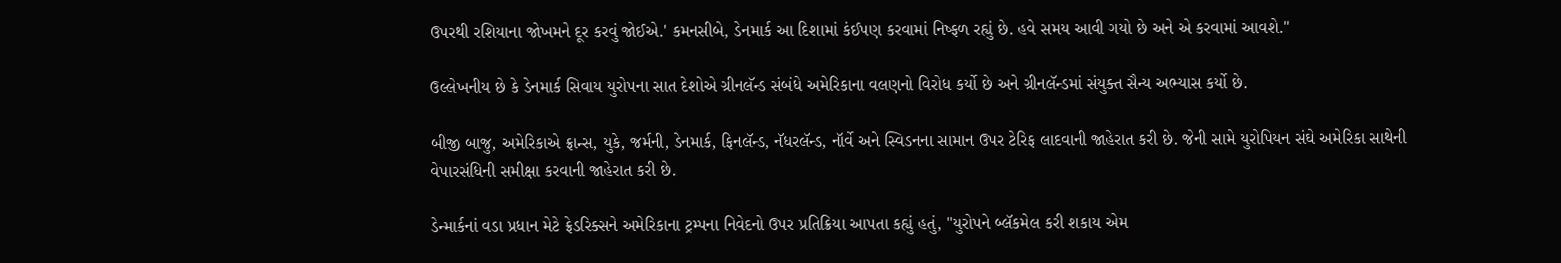ઉપરથી રશિયાના જોખમને દૂર કરવું જોઈએ.' કમનસીબે, ડેનમાર્ક આ દિશામાં કંઈપણ કરવામાં નિષ્ફળ રહ્યું છે. હવે સમય આવી ગયો છે અને એ કરવામાં આવશે."

ઉલ્લેખનીય છે કે ડેનમાર્ક સિવાય યુરોપના સાત દેશોએ ગ્રીનલૅન્ડ સંબંધે અમેરિકાના વલણનો વિરોધ કર્યો છે અને ગ્રીનલૅન્ડમાં સંયુક્ત સૈન્ય અભ્યાસ કર્યો છે.

બીજી બાજુ, અમેરિકાએ ફ્રાન્સ, યુકે, જર્મની, ડેનમાર્ક, ફિનલૅન્ડ, નૅધરલૅન્ડ, નૉર્વે અને સ્વિડનના સામાન ઉપર ટેરિફ લાદવાની જાહેરાત કરી છે. જેની સામે યુરોપિયન સંઘે અમેરિકા સાથેની વેપારસંધિની સમીક્ષા કરવાની જાહેરાત કરી છે.

ડેન્માર્કનાં વડા પ્રધાન મેટે ફ્રેડરિક્સને અમેરિકાના ટ્રમ્પના નિવેદનો ઉપર પ્રતિક્રિયા આપતા કહ્યું હતું, "યુરોપને બ્લૅકમેલ કરી શકાય એમ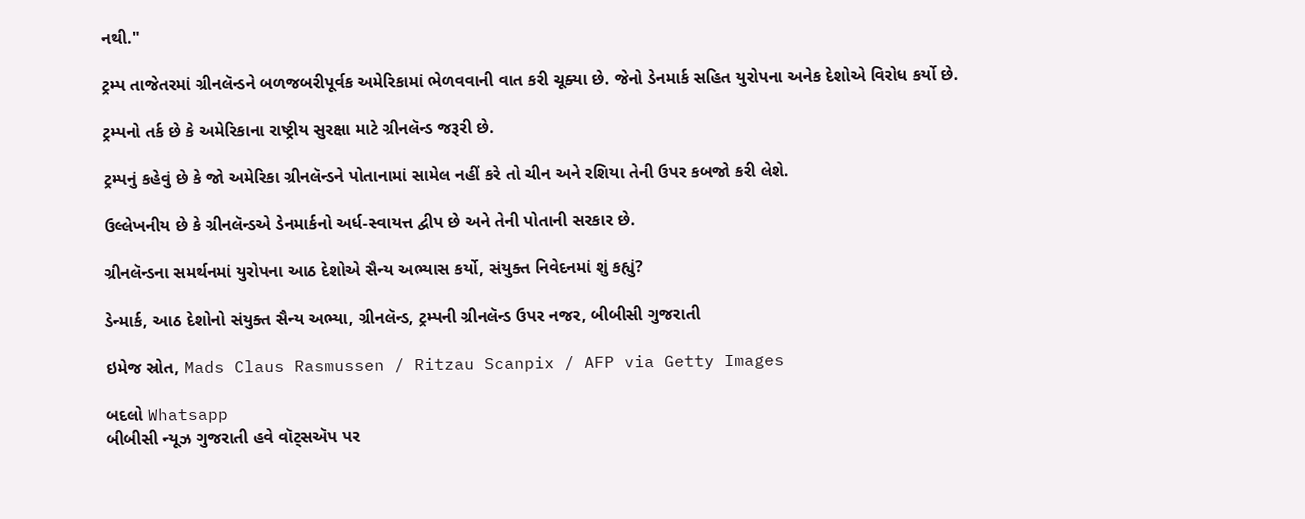નથી."

ટ્રમ્પ તાજેતરમાં ગ્રીનલૅન્ડને બળજબરીપૂર્વક અમેરિકામાં ભેળવવાની વાત કરી ચૂક્યા છે. જેનો ડેનમાર્ક સહિત યુરોપના અનેક દેશોએ વિરોધ કર્યો છે.

ટ્રમ્પનો તર્ક છે કે અમેરિકાના રાષ્ટ્રીય સુરક્ષા માટે ગ્રીનલૅન્ડ જરૂરી છે.

ટ્રમ્પનું કહેવું છે કે જો અમેરિકા ગ્રીનલૅન્ડને પોતાનામાં સામેલ નહીં કરે તો ચીન અને રશિયા તેની ઉપર કબજો કરી લેશે.

ઉલ્લેખનીય છે કે ગ્રીનલૅન્ડએ ડેનમાર્કનો અર્ધ-સ્વાયત્ત દ્વીપ છે અને તેની પોતાની સરકાર છે.

ગ્રીનલૅન્ડના સમર્થનમાં યુરોપના આઠ દેશોએ સૈન્ય અભ્યાસ કર્યો, સંયુક્ત નિવેદનમાં શું કહ્યું?

ડેન્માર્ક, આઠ દેશોનો સંયુક્ત સૈન્ય અભ્યા, ગ્રીનલૅન્ડ, ટ્રમ્પની ગ્રીનલૅન્ડ ઉપર નજર, બીબીસી ગુજરાતી

ઇમેજ સ્રોત, Mads Claus Rasmussen / Ritzau Scanpix / AFP via Getty Images

બદલો Whatsapp
બીબીસી ન્યૂઝ ગુજરાતી હવે વૉટ્સઍપ પર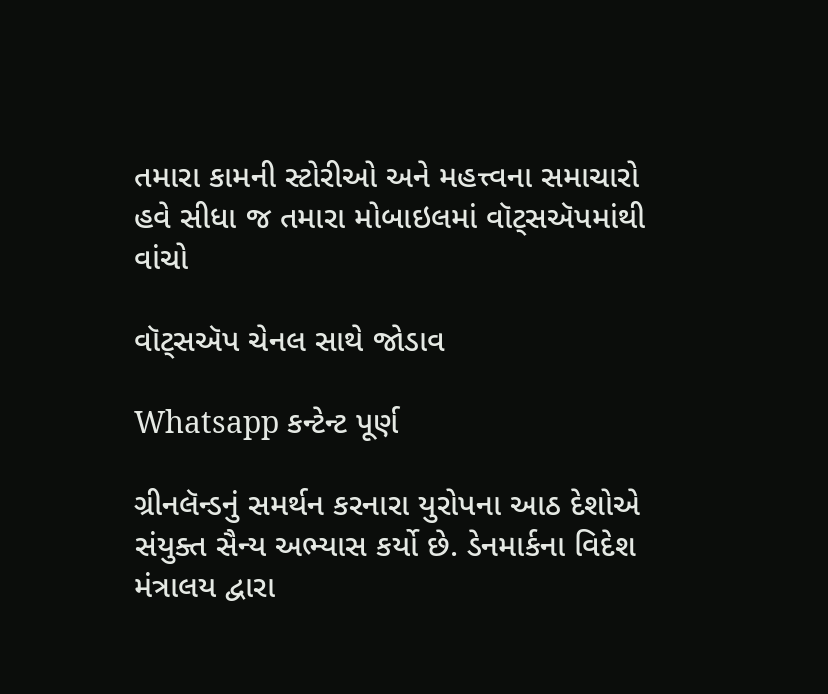તમારા કામની સ્ટોરીઓ અને મહત્ત્વના સમાચારો હવે સીધા જ તમારા મોબાઇલમાં વૉટ્સઍપમાંથી વાંચો

વૉટ્સઍપ ચેનલ સાથે જોડાવ

Whatsapp કન્ટેન્ટ પૂર્ણ

ગ્રીનલૅન્ડનું સમર્થન કરનારા યુરોપના આઠ દેશોએ સંયુક્ત સૈન્ય અભ્યાસ કર્યો છે. ડેનમાર્કના વિદેશ મંત્રાલય દ્વારા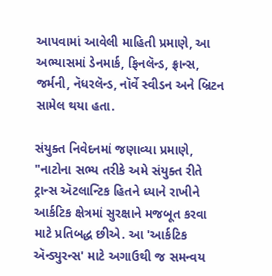આપવામાં આવેલી માહિતી પ્રમાણે, આ અભ્યાસમાં ડેનમાર્ક, ફિનલૅન્ડ, ફ્રાન્સ, જર્મની, નૅધરલૅન્ડ, નૉર્વે સ્વીડન અને બ્રિટન સામેલ થયા હતા.

સંયુક્ત નિવેદનમાં જણાવ્યા પ્રમાણે, "નાટોના સભ્ય તરીકે અમે સંયુક્ત રીતે ટ્રાન્સ ઍટલાન્ટિક હિતને ધ્યાને રાખીને આર્કટિક ક્ષેત્રમાં સુરક્ષાને મજબૂત કરવા માટે પ્રતિબદ્ધ છીએ. આ 'આર્કટિક ઍન્ડ્યુરન્સ' માટે અગાઉથી જ સમન્વય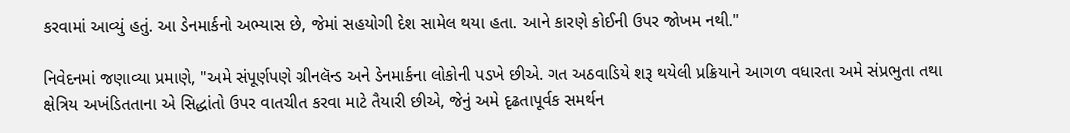કરવામાં આવ્યું હતું. આ ડેનમાર્કનો અભ્યાસ છે, જેમાં સહયોગી દેશ સામેલ થયા હતા. આને કારણે કોઈની ઉપર જોખમ નથી."

નિવેદનમાં જણાવ્યા પ્રમાણે, "અમે સંપૂર્ણપણે ગ્રીનલૅન્ડ અને ડેનમાર્કના લોકોની પડખે છીએ. ગત અઠવાડિયે શરૂ થયેલી પ્રક્રિયાને આગળ વધારતા અમે સંપ્રભુતા તથા ક્ષેત્રિય અખંડિતતાના એ સિદ્ધાંતો ઉપર વાતચીત કરવા માટે તૈયારી છીએ, જેનું અમે દૃઢતાપૂર્વક સમર્થન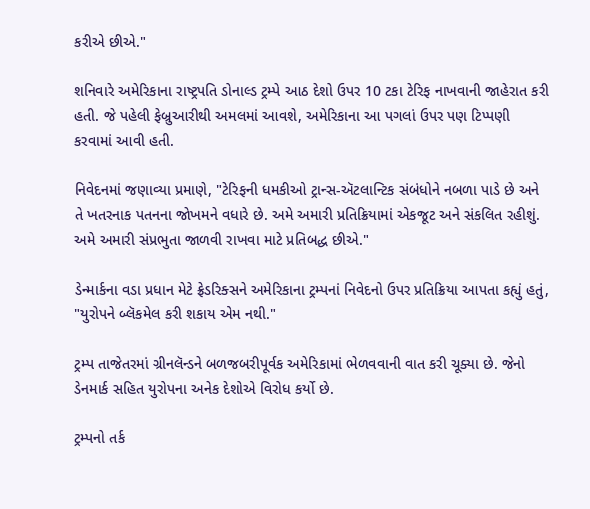કરીએ છીએ."

શનિવારે અમેરિકાના રાષ્ટ્રપતિ ડોનાલ્ડ ટ્રમ્પે આઠ દેશો ઉપર 10 ટકા ટેરિફ નાખવાની જાહેરાત કરી હતી. જે પહેલી ફેબ્રુઆરીથી અમલમાં આવશે, અમેરિકાના આ પગલાં ઉપર પણ ટિપ્પણી કરવામાં આવી હતી.

નિવેદનમાં જણાવ્યા પ્રમાણે, "ટેરિફની ધમકીઓ ટ્રાન્સ-ઍટલાન્ટિક સંબંધોને નબળા પાડે છે અને તે ખતરનાક પતનના જોખમને વધારે છે. અમે અમારી પ્રતિક્રિયામાં એકજૂટ અને સંકલિત રહીશું. અમે અમારી સંપ્રભુતા જાળવી રાખવા માટે પ્રતિબદ્ધ છીએ."

ડેન્માર્કના વડા પ્રધાન મેટે ફ્રેડરિક્સને અમેરિકાના ટ્રમ્પનાં નિવેદનો ઉપર પ્રતિક્રિયા આપતા કહ્યું હતું, "યુરોપને બ્લૅકમેલ કરી શકાય એમ નથી."

ટ્રમ્પ તાજેતરમાં ગ્રીનલૅન્ડને બળજબરીપૂર્વક અમેરિકામાં ભેળવવાની વાત કરી ચૂક્યા છે. જેનો ડેનમાર્ક સહિત યુરોપના અનેક દેશોએ વિરોધ કર્યો છે.

ટ્રમ્પનો તર્ક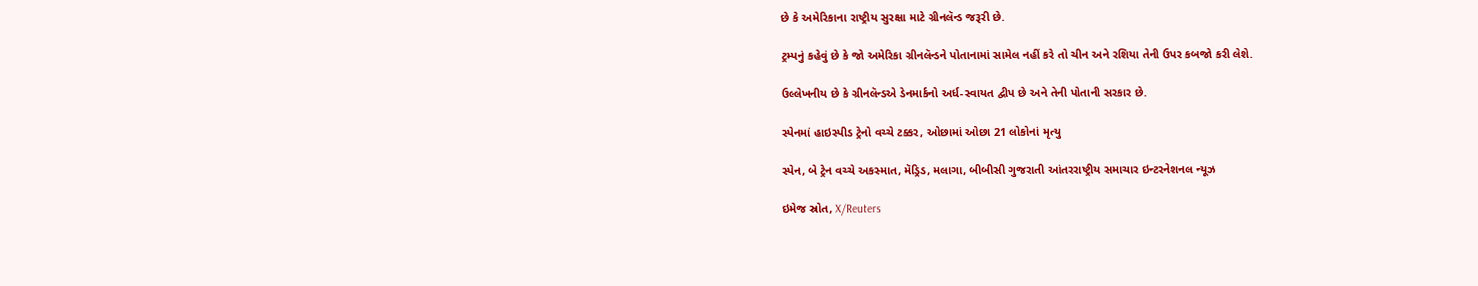છે કે અમેરિકાના રાષ્ટ્રીય સુરક્ષા માટે ગ્રીનલૅન્ડ જરૂરી છે.

ટ્રમ્પનું કહેવું છે કે જો અમેરિકા ગ્રીનલૅન્ડને પોતાનામાં સામેલ નહીં કરે તો ચીન અને રશિયા તેની ઉપર કબજો કરી લેશે.

ઉલ્લેખનીય છે કે ગ્રીનલૅન્ડએ ડેનમાર્કનો અર્ધ-સ્વાયત દ્વીપ છે અને તેની પોતાની સરકાર છે.

સ્પેનમાં હાઇસ્પીડ ટ્રેનો વચ્ચે ટક્કર, ઓછામાં ઓછા 21 લોકોનાં મૃત્યુ

સ્પેન, બે ટ્રેન વચ્ચે અકસ્માત, મૅડ્રિડ, મલાગા, બીબીસી ગુજરાતી આંતરરાષ્ટ્રીય સમાચાર ઇન્ટરનેશનલ ન્યૂઝ

ઇમેજ સ્રોત, X/Reuters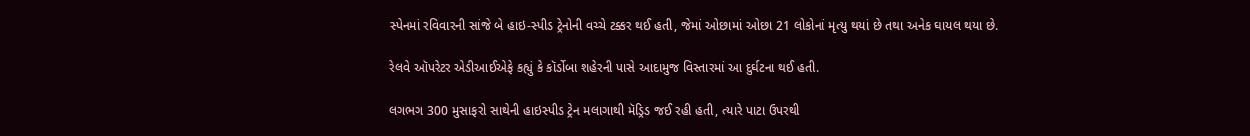સ્પેનમાં રવિવારની સાંજે બે હાઇ-સ્પીડ ટ્રેનોની વચ્ચે ટક્કર થઈ હતી, જેમાં ઓછામાં ઓછા 21 લોકોનાં મૃત્યુ થયાં છે તથા અનેક ઘાયલ થયા છે.

રેલવે ઑપરેટર એડીઆઈએફે કહ્યું કે કૉર્ડોબા શહેરની પાસે આદામુજ વિસ્તારમાં આ દુર્ઘટના થઈ હતી.

લગભગ 300 મુસાફરો સાથેની હાઇસ્પીડ ટ્રેન મલાગાથી મૅડ્રિડ જઈ રહી હતી, ત્યારે પાટા ઉપરથી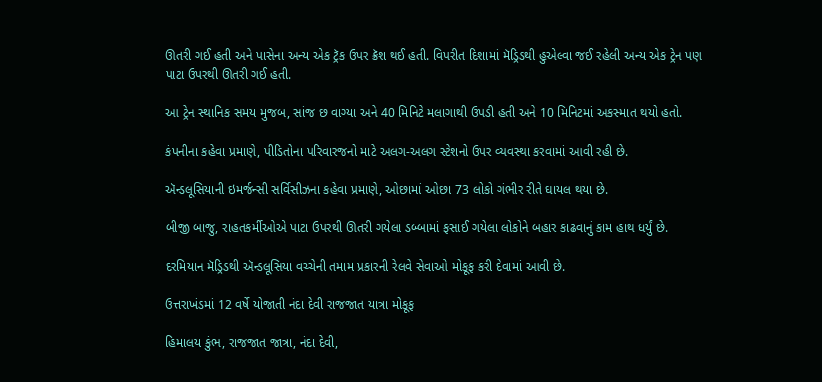ઊતરી ગઈ હતી અને પાસેના અન્ય એક ટ્રૅક ઉપર ક્રૅશ થઈ હતી. વિપરીત દિશામાં મૅડ્રિડથી હુએલ્વા જઈ રહેલી અન્ય એક ટ્રેન પણ પાટા ઉપરથી ઊતરી ગઈ હતી.

આ ટ્રેન સ્થાનિક સમય મુજબ, સાંજ છ વાગ્યા અને 40 મિનિટે મલાગાથી ઉપડી હતી અને 10 મિનિટમાં અકસ્માત થયો હતો.

કંપનીના કહેવા પ્રમાણે, પીડિતોના પરિવારજનો માટે અલગ-અલગ સ્ટેશનો ઉપર વ્યવસ્થા કરવામાં આવી રહી છે.

ઍન્ડલૂસિયાની ઇમર્જન્સી સર્વિસીઝના કહેવા પ્રમાણે, ઓછામાં ઓછા 73 લોકો ગંભીર રીતે ઘાયલ થયા છે.

બીજી બાજુ, રાહતકર્મીઓએ પાટા ઉપરથી ઊતરી ગયેલા ડબ્બામાં ફસાઈ ગયેલા લોકોને બહાર કાઢવાનું કામ હાથ ધર્યું છે.

દરમિયાન મૅડ્રિડથી ઍન્ડલૂસિયા વચ્ચેની તમામ પ્રકારની રેલવે સેવાઓ મોકૂફ કરી દેવામાં આવી છે.

ઉત્તરાખંડમાં 12 વર્ષે યોજાતી નંદા દેવી રાજજાત યાત્રા મોકૂફ

હિમાલય કુંભ, રાજજાત જાત્રા, નંદા દેવી,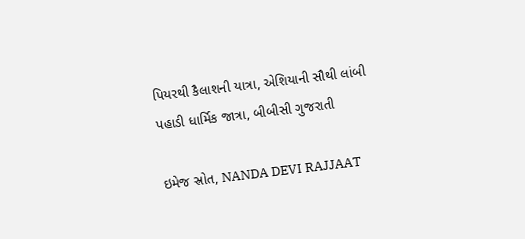પિયરથી કૈલાશની યાત્રા, એશિયાની સૌથી લાંબી પહાડી ધાર્મિક જાત્રા, બીબીસી ગુજરાતી

ઇમેજ સ્રોત, NANDA DEVI RAJJAAT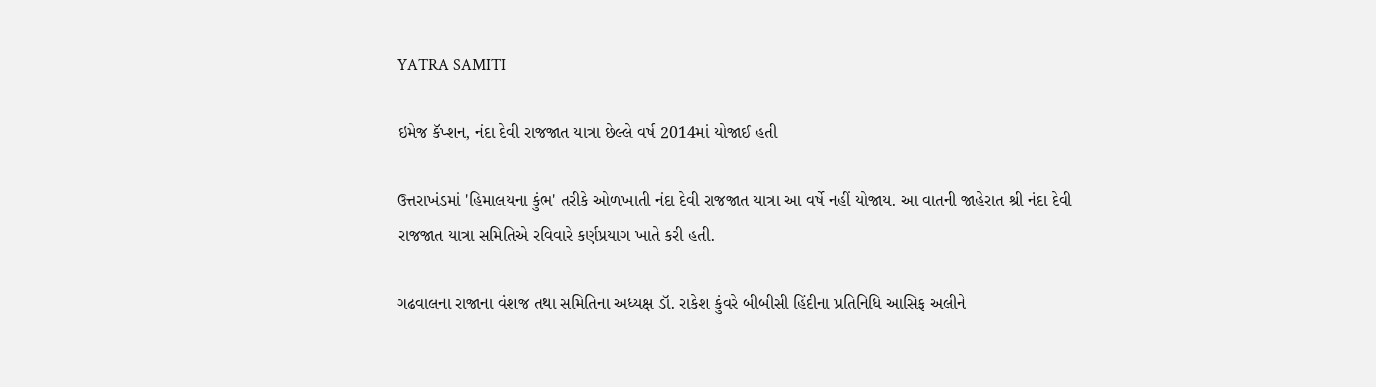YATRA SAMITI

ઇમેજ કૅપ્શન, નંદા દેવી રાજજાત યાત્રા છેલ્લે વર્ષ 2014માં યોજાઈ હતી

ઉત્તરાખંડમાં 'હિમાલયના કુંભ' તરીકે ઓળખાતી નંદા દેવી રાજજાત યાત્રા આ વર્ષે નહીં યોજાય. આ વાતની જાહેરાત શ્રી નંદા દેવી રાજજાત યાત્રા સમિતિએ રવિવારે કર્ણપ્રયાગ ખાતે કરી હતી.

ગઢવાલના રાજાના વંશજ તથા સમિતિના અધ્યક્ષ ડૉ. રાકેશ કુંવરે બીબીસી હિંદીના પ્રતિનિધિ આસિફ અલીને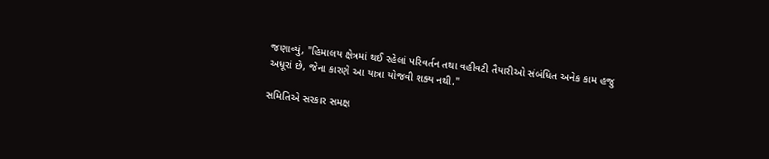જણાવ્યું, "હિમાલય ક્ષેત્રમાં થઈ રહેલાં પરિવર્તન તથા વહીવટી તૈયારીઓ સંબંધિત અનેક કામ હજુ અધૂરાં છે, જેના કારણે આ યાત્રા યોજવી શક્ય નથી."

સમિતિએ સરકાર સમક્ષ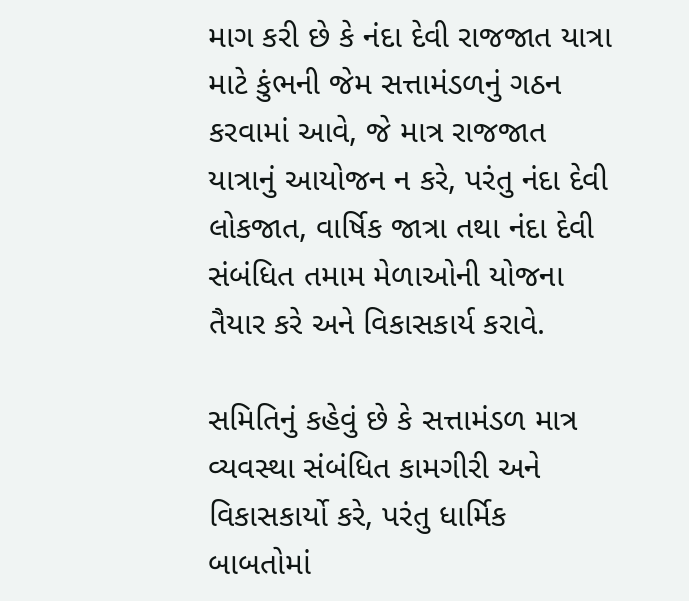માગ કરી છે કે નંદા દેવી રાજજાત યાત્રા માટે કુંભની જેમ સત્તામંડળનું ગઠન કરવામાં આવે, જે માત્ર રાજજાત યાત્રાનું આયોજન ન કરે, પરંતુ નંદા દેવી લોકજાત, વાર્ષિક જાત્રા તથા નંદા દેવી સંબંધિત તમામ મેળાઓની યોજના તૈયાર કરે અને વિકાસકાર્ય કરાવે.

સમિતિનું કહેવું છે કે સત્તામંડળ માત્ર વ્યવસ્થા સંબંધિત કામગીરી અને વિકાસકાર્યો કરે, પરંતુ ધાર્મિક બાબતોમાં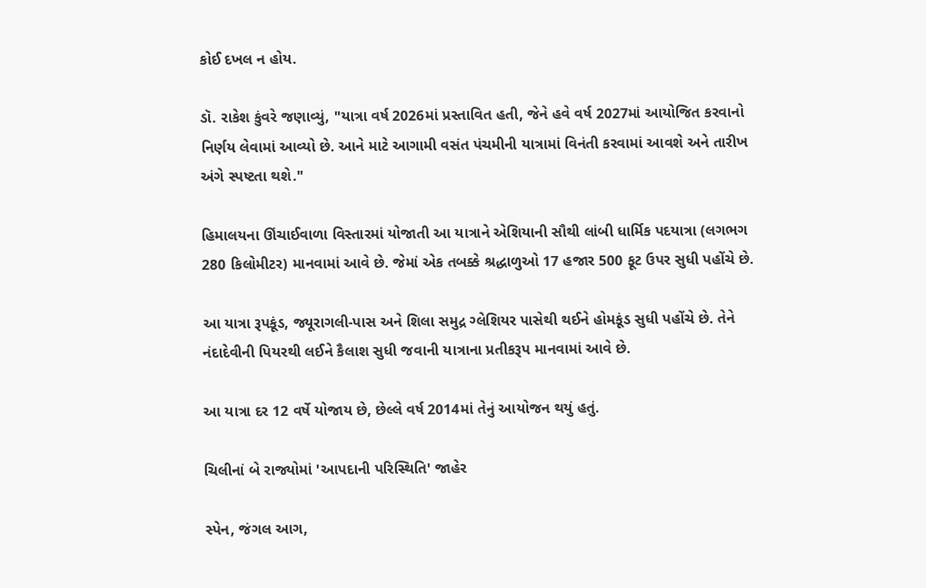કોઈ દખલ ન હોય.

ડૉ. રાકેશ કુંવરે જણાવ્યું, "યાત્રા વર્ષ 2026માં પ્રસ્તાવિત હતી, જેને હવે વર્ષ 2027માં આયોજિત કરવાનો નિર્ણય લેવામાં આવ્યો છે. આને માટે આગામી વસંત પંચમીની યાત્રામાં વિનંતી કરવામાં આવશે અને તારીખ અંગે સ્પષ્ટતા થશે."

હિમાલયના ઊંચાઈવાળા વિસ્તારમાં યોજાતી આ યાત્રાને એશિયાની સૌથી લાંબી ધાર્મિક પદયાત્રા (લગભગ 280 કિલોમીટર) માનવામાં આવે છે. જેમાં એક તબક્કે શ્રદ્ધાળુઓ 17 હજાર 500 ફૂટ ઉપર સુધી પહોંચે છે.

આ યાત્રા રૂપકૂંડ, જ્યૂરાગલી-પાસ અને શિલા સમુદ્ર ગ્લેશિયર પાસેથી થઈને હોમકૂંડ સુધી પહોંચે છે. તેને નંદાદેવીની પિયરથી લઈને કૈલાશ સુધી જવાની યાત્રાના પ્રતીકરૂપ માનવામાં આવે છે.

આ યાત્રા દર 12 વર્ષે યોજાય છે, છેલ્લે વર્ષ 2014માં તેનું આયોજન થયું હતું.

ચિલીનાં બે રાજ્યોમાં 'આપદાની પરિસ્થિતિ' જાહેર

સ્પેન, જંગલ આગ,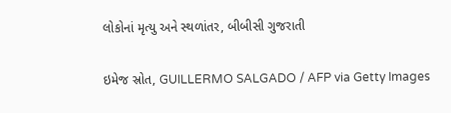લોકોનાં મૃત્યુ અને સ્થળાંતર, બીબીસી ગુજરાતી

ઇમેજ સ્રોત, GUILLERMO SALGADO / AFP via Getty Images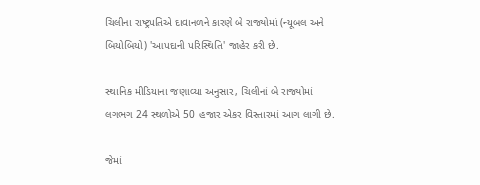ચિલીના રાષ્ટ્રપતિએ દાવાનળને કારણે બે રાજ્યોમાં (ન્યૂબલ અને બિયોબિયો) 'આપદાની પરિસ્થિતિ' જાહેર કરી છે.

સ્થાનિક મીડિયાના જણાવ્યા અનુસાર, ચિલીનાં બે રાજ્યોમાં લગભગ 24 સ્થળોએ 50 હજાર એકર વિસ્તારમાં આગ લાગી છે.

જેમાં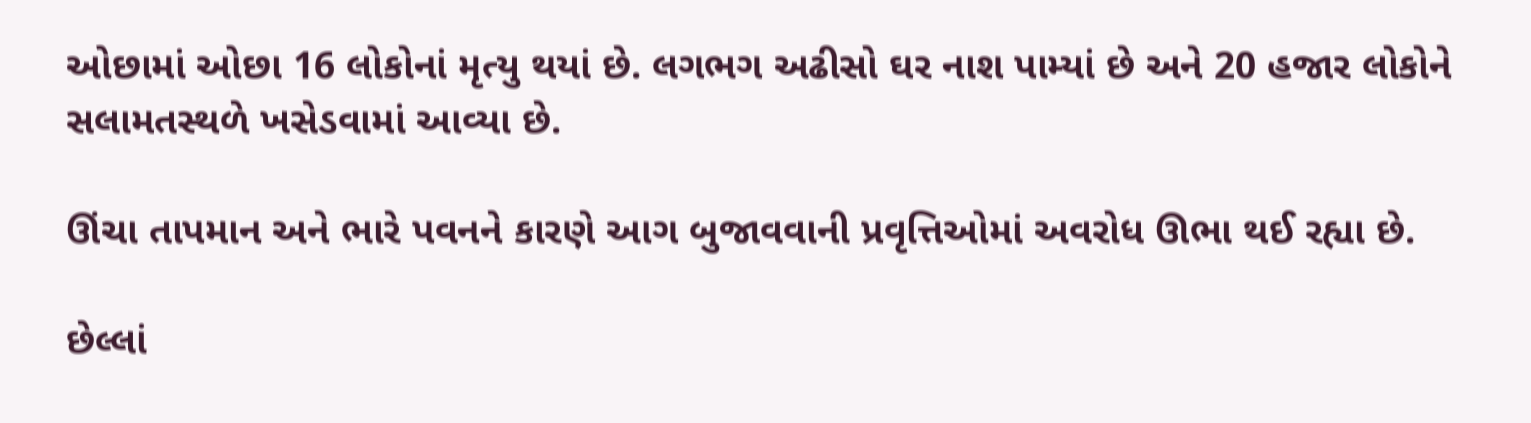ઓછામાં ઓછા 16 લોકોનાં મૃત્યુ થયાં છે. લગભગ અઢીસો ઘર નાશ પામ્યાં છે અને 20 હજાર લોકોને સલામતસ્થળે ખસેડવામાં આવ્યા છે.

ઊંચા તાપમાન અને ભારે પવનને કારણે આગ બુજાવવાની પ્રવૃત્તિઓમાં અવરોધ ઊભા થઈ રહ્યા છે.

છેલ્લાં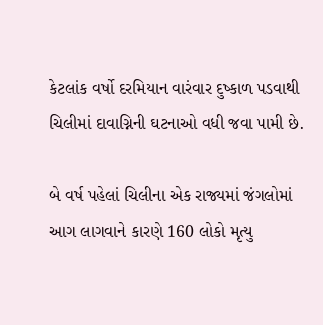કેટલાંક વર્ષો દરમિયાન વારંવાર દુષ્કાળ પડવાથી ચિલીમાં દાવાગ્નિની ઘટનાઓ વધી જવા પામી છે.

બે વર્ષ પહેલાં ચિલીના એક રાજ્યમાં જંગલોમાં આગ લાગવાને કારણે 160 લોકો મૃત્યુ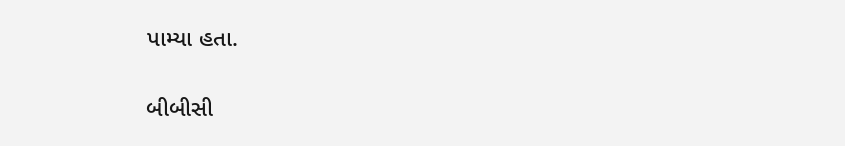પામ્યા હતા.

બીબીસી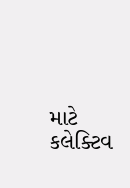માટે કલેક્ટિવ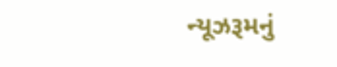ન્યૂઝરૂમનું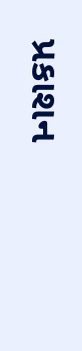પ્રકાશન